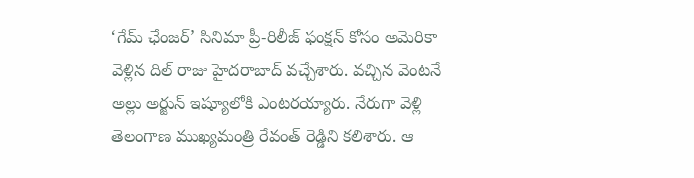‘గేమ్ ఛేంజర్’ సినిమా ప్రీ-రిలీజ్ ఫంక్షన్ కోసం అమెరికా వెళ్లిన దిల్ రాజు హైదరాబాద్ వచ్చేశారు. వచ్చిన వెంటనే అల్లు అర్జున్ ఇష్యూలోకి ఎంటరయ్యారు. నేరుగా వెళ్లి తెలంగాణ ముఖ్యమంత్రి రేవంత్ రెడ్డిని కలిశారు. ఆ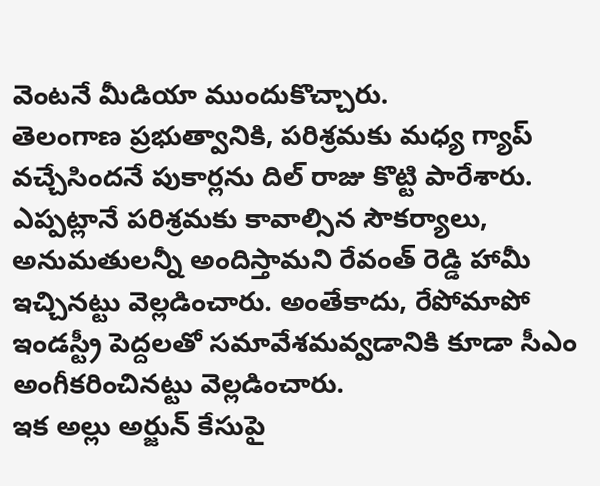వెంటనే మీడియా ముందుకొచ్చారు.
తెలంగాణ ప్రభుత్వానికి, పరిశ్రమకు మధ్య గ్యాప్ వచ్చేసిందనే పుకార్లను దిల్ రాజు కొట్టి పారేశారు. ఎప్పట్లానే పరిశ్రమకు కావాల్సిన సౌకర్యాలు, అనుమతులన్నీ అందిస్తామని రేవంత్ రెడ్డి హామీ ఇచ్చినట్టు వెల్లడించారు. అంతేకాదు, రేపోమాపో ఇండస్ట్రీ పెద్దలతో సమావేశమవ్వడానికి కూడా సీఎం అంగీకరించినట్టు వెల్లడించారు.
ఇక అల్లు అర్జున్ కేసుపై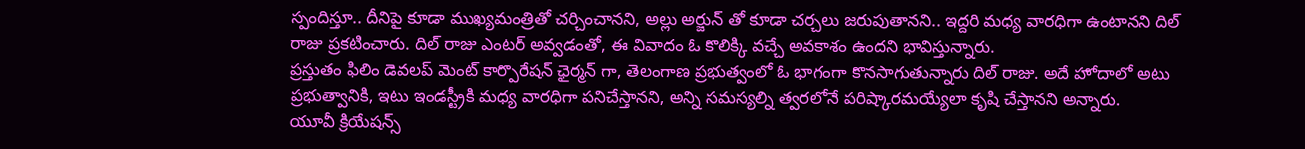స్పందిస్తూ.. దీనిపై కూడా ముఖ్యమంత్రితో చర్చించానని, అల్లు అర్జున్ తో కూడా చర్చలు జరుపుతానని.. ఇద్దరి మధ్య వారధిగా ఉంటానని దిల్ రాజు ప్రకటించారు. దిల్ రాజు ఎంటర్ అవ్వడంతో, ఈ వివాదం ఓ కొలిక్కి వచ్చే అవకాశం ఉందని భావిస్తున్నారు.
ప్రస్తుతం ఫిలిం డెవలప్ మెంట్ కార్పొరేషన్ ఛైర్మన్ గా, తెలంగాణ ప్రభుత్వంలో ఓ భాగంగా కొనసాగుతున్నారు దిల్ రాజు. అదే హోదాలో అటు ప్రభుత్వానికి, ఇటు ఇండస్ట్రీకి మధ్య వారధిగా పనిచేస్తానని, అన్ని సమస్యల్ని త్వరలోనే పరిష్కారమయ్యేలా కృషి చేస్తానని అన్నారు.
యూవీ క్రియేషన్స్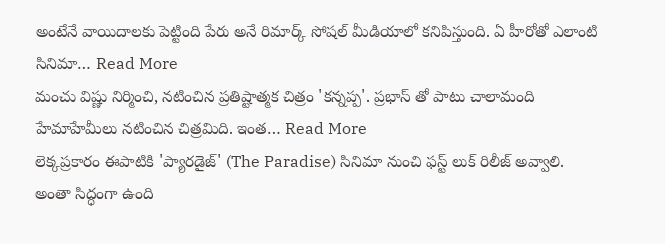అంటేనే వాయిదాలకు పెట్టింది పేరు అనే రిమార్క్ సోషల్ మీడియాలో కనిపిస్తుంది. ఏ హీరోతో ఎలాంటి సినిమా… Read More
మంచు విష్ణు నిర్మించి, నటించిన ప్రతిష్టాత్మక చిత్రం 'కన్నప్ప'. ప్రభాస్ తో పాటు చాలామంది హేమాహేమీలు నటించిన చిత్రమిది. ఇంత… Read More
లెక్కప్రకారం ఈపాటికి 'ప్యారడైజ్' (The Paradise) సినిమా నుంచి ఫస్ట్ లుక్ రిలీజ్ అవ్వాలి. అంతా సిద్ధంగా ఉంది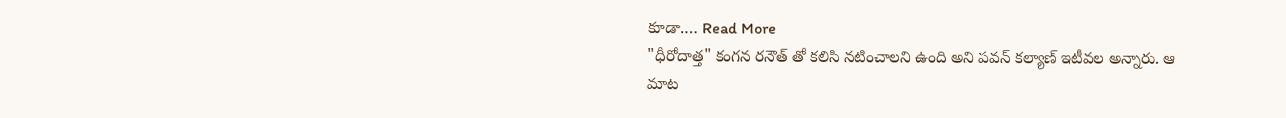కూడా.… Read More
"ధీరోదాత్త" కంగన రనౌత్ తో కలిసి నటించాలని ఉంది అని పవన్ కల్యాణ్ ఇటీవల అన్నారు. ఆ మాట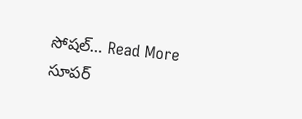సోషల్… Read More
సూపర్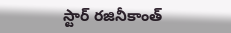స్టార్ రజినీకాంత్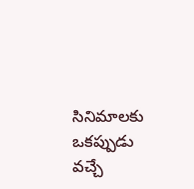సినిమాలకు ఒకప్పుడు వచ్చే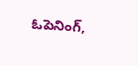ఓపెనింగ్,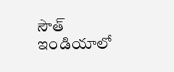సౌత్ ఇండియాలో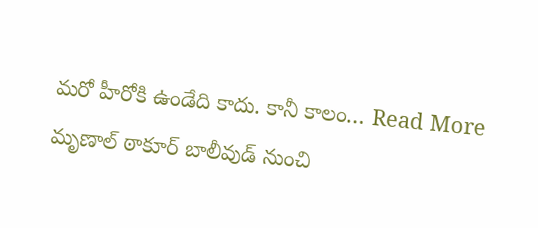మరో హీరోకి ఉండేది కాదు. కానీ కాలం… Read More
మృణాల్ ఠాకూర్ బాలీవుడ్ నుంచి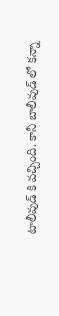టాలీవుడ్ కి వచ్చింది. కానీ బాలీవుడ్ లో కన్నా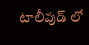టాలీవుడ్ లో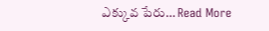ఎక్కువ పేరు… Read More